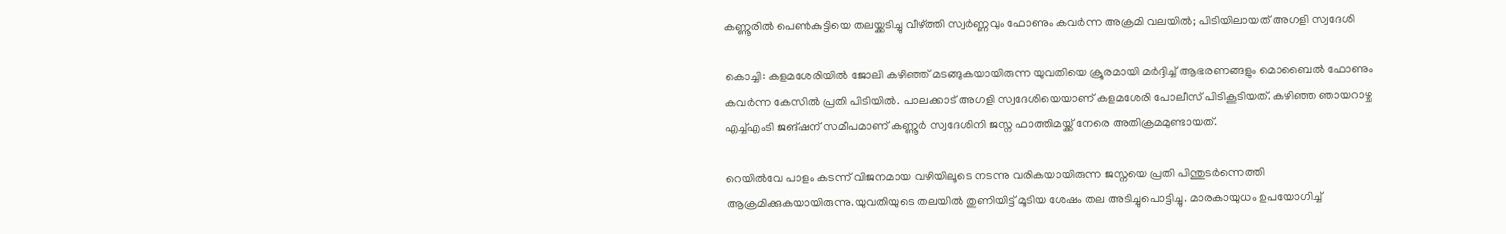കണ്ണൂരിൽ പെൺകുട്ടിയെ തലയ്ക്കടിച്ചു വീഴ്ത്തി സ്വർണ്ണവും ഫോണും കവർന്ന അക്രമി വലയിൽ; പിടിയിലായത് അഗളി സ്വദേശി

കൊച്ചി: കളമശേരിയിൽ ജോലി കഴിഞ്ഞ് മടങ്ങുകയായിരുന്ന യുവതിയെ ക്രൂരമായി മർദ്ദിച്ച് ആഭരണങ്ങളും മൊബൈൽ ഫോണും കവർന്ന കേസിൽ പ്രതി പിടിയിൽ. പാലക്കാട് അഗളി സ്വദേശിയെയാണ് കളമശേരി പോലീസ് പിടികൂടിയത്. കഴിഞ്ഞ ഞായറാഴ്ച എച്ച്എംടി ജങ്ഷന് സമീപമാണ് കണ്ണൂർ സ്വദേശിനി ജസ്ന ഫാത്തിമയ്ക്ക് നേരെ അതിക്രമമുണ്ടായത്.

റെയിൽവേ പാളം കടന്ന് വിജനമായ വഴിയിലൂടെ നടന്നു വരികയായിരുന്ന ജസ്നയെ പ്രതി പിന്തുടർന്നെത്തി ആക്രമിക്കുകയായിരുന്നു.യുവതിയുടെ തലയിൽ തുണിയിട്ട് മൂടിയ ശേഷം തല അടിച്ചുപൊട്ടിച്ചു. മാരകായുധം ഉപയോഗിച്ച്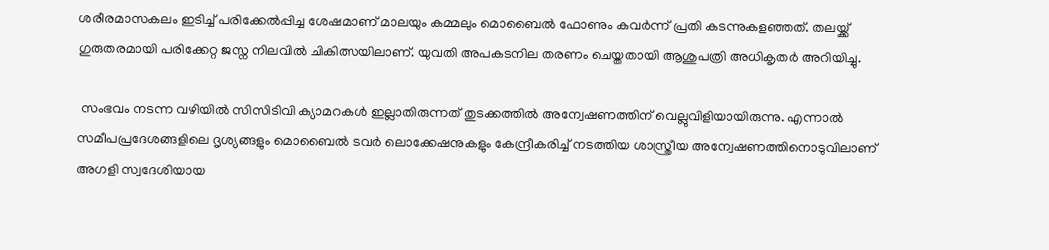ശരീരമാസകലം ഇടിച്ച് പരിക്കേൽപ്പിച്ച ശേഷമാണ് മാലയും കമ്മലും മൊബൈൽ ഫോണും കവർന്ന് പ്രതി കടന്നുകളഞ്ഞത്. തലയ്ക്ക് ഗുരുതരമായി പരിക്കേറ്റ ജസ്ന നിലവിൽ ചികിത്സയിലാണ്. യുവതി അപകടനില തരണം ചെയ്തതായി ആശുപത്രി അധികൃതർ അറിയിച്ചു.

 സംഭവം നടന്ന വഴിയിൽ സിസിടിവി ക്യാമറകൾ ഇല്ലാതിരുന്നത് തുടക്കത്തിൽ അന്വേഷണത്തിന് വെല്ലുവിളിയായിരുന്നു. എന്നാൽ സമീപപ്രദേശങ്ങളിലെ ദൃശ്യങ്ങളും മൊബൈൽ ടവർ ലൊക്കേഷനുകളും കേന്ദ്രീകരിച്ച് നടത്തിയ ശാസ്ത്രീയ അന്വേഷണത്തിനൊടുവിലാണ് അഗളി സ്വദേശിയായ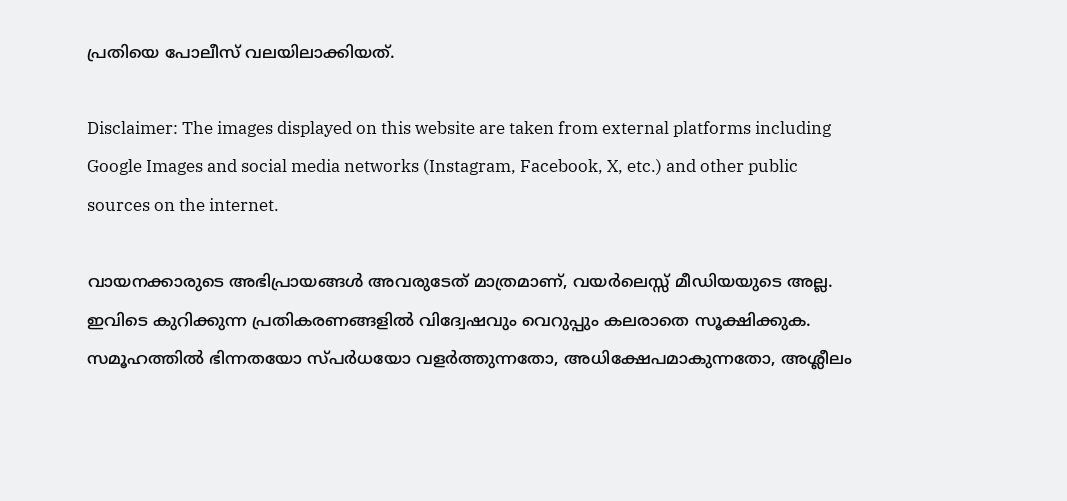പ്രതിയെ പോലീസ് വലയിലാക്കിയത്.

Disclaimer: The images displayed on this website are taken from external platforms including Google Images and social media networks (Instagram, Facebook, X, etc.) and other public sources on the internet.

വായനക്കാരുടെ അഭിപ്രായങ്ങള്‍ അവരുടേത് മാത്രമാണ്, വയർലെസ്സ് മീഡിയയുടെ അല്ല. ഇവിടെ കുറിക്കുന്ന പ്രതികരണങ്ങളിൽ വിദ്വേഷവും വെറുപ്പും കലരാതെ സൂക്ഷിക്കുക. സമൂഹത്തിൽ ഭിന്നതയോ സ്‌പർധയോ വളർത്തുന്നതോ, അധിക്ഷേപമാകുന്നതോ, അശ്ലീലം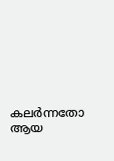കലർന്നതോ ആയ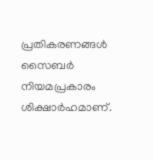പ്രതികരണങ്ങൾ സൈബർ നിയമപ്രകാരം ശിക്ഷാർഹമാണ്.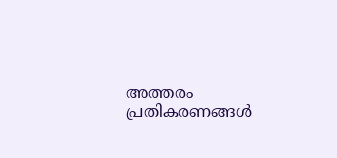അത്തരം പ്രതികരണങ്ങൾ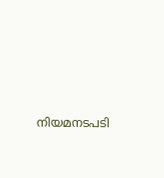നിയമനടപടി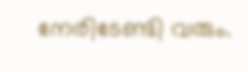നേരിടേണ്ടി വരും.